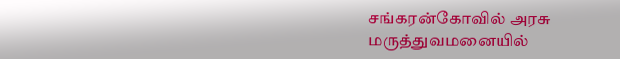சங்கரன்கோவில் அரசு மருத்துவமனையில்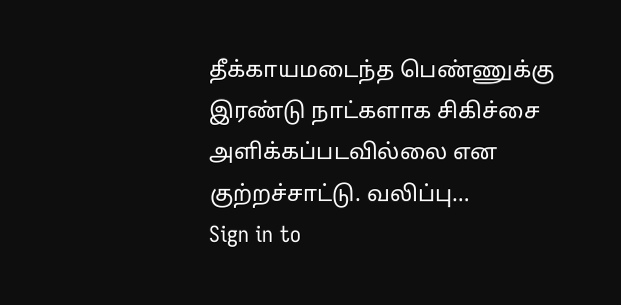தீக்காயமடைந்த பெண்ணுக்கு இரண்டு நாட்களாக சிகிச்சை அளிக்கப்படவில்லை என குற்றச்சாட்டு. வலிப்பு…
Sign in to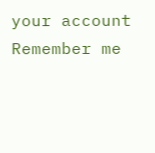your account
Remember me